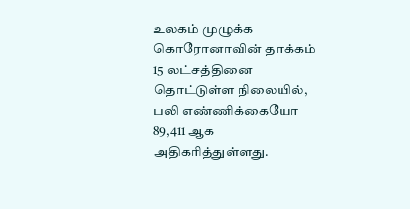உலகம் முழுக்க கொரோனாவின் தாக்கம் 15 லட்சத்தினை தொட்டுள்ள நிலையில், பலி எண்ணிக்கையோ 89,411 ஆக அதிகரித்துள்ளது.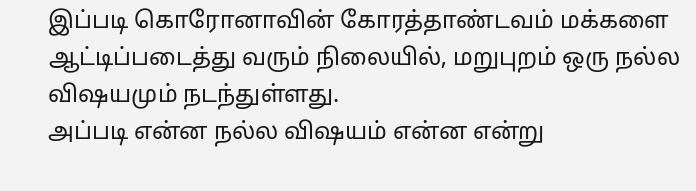இப்படி கொரோனாவின் கோரத்தாண்டவம் மக்களை ஆட்டிப்படைத்து வரும் நிலையில், மறுபுறம் ஒரு நல்ல விஷயமும் நடந்துள்ளது.
அப்படி என்ன நல்ல விஷயம் என்ன என்று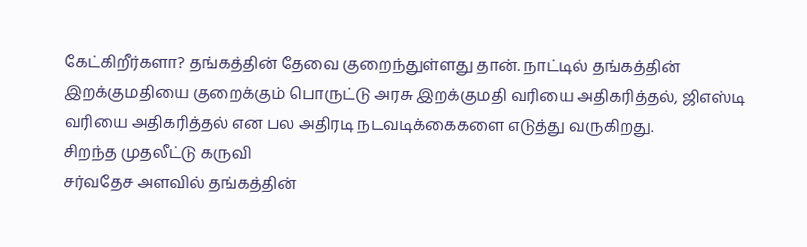கேட்கிறீர்களா? தங்கத்தின் தேவை குறைந்துள்ளது தான். நாட்டில் தங்கத்தின் இறக்குமதியை குறைக்கும் பொருட்டு அரசு இறக்குமதி வரியை அதிகரித்தல், ஜிஎஸ்டி வரியை அதிகரித்தல் என பல அதிரடி நடவடிக்கைகளை எடுத்து வருகிறது.
சிறந்த முதலீட்டு கருவி
சர்வதேச அளவில் தங்கத்தின்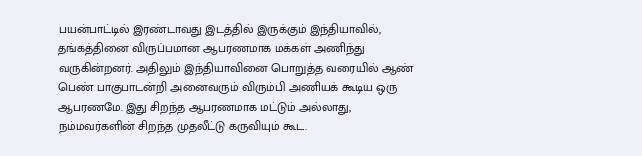பயன்பாட்டில் இரண்டாவது இடத்தில் இருக்கும் இந்தியாவில், தங்கத்தினை விருப்பமான ஆபரணமாக மக்கள் அணிந்து வருகின்றனர். அதிலும் இந்தியாவினை பொறுத்த வரையில் ஆண் பெண் பாகுபாடன்றி அனைவரும் விரும்பி அணியக் கூடிய ஒரு ஆபரணமே. இது சிறந்த ஆபரணமாக மட்டும் அல்லாது, நம்மவர்களின் சிறந்த முதலீட்டு கருவியும் கூட.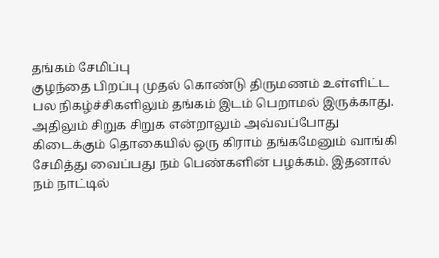தங்கம் சேமிப்பு
குழந்தை பிறப்பு முதல் கொண்டு திருமணம் உள்ளிட்ட பல நிகழ்ச்சிகளிலும் தங்கம் இடம் பெறாமல் இருக்காது. அதிலும் சிறுக சிறுக என்றாலும் அவ்வப்போது கிடைக்கும் தொகையில் ஒரு கிராம் தங்கமேனும் வாங்கி சேமித்து வைப்பது நம் பெண்களின் பழக்கம். இதனால் நம் நாட்டில்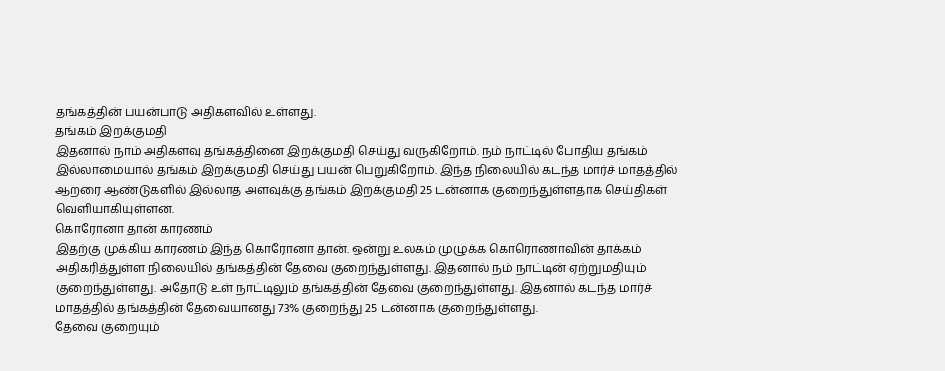தங்கத்தின் பயன்பாடு அதிகளவில் உள்ளது.
தங்கம் இறக்குமதி
இதனால் நாம் அதிகளவு தங்கத்தினை இறக்குமதி செய்து வருகிறோம். நம் நாட்டில் போதிய தங்கம் இல்லாமையால் தங்கம் இறக்குமதி செய்து பயன் பெறுகிறோம். இந்த நிலையில் கடந்த மார்ச் மாதத்தில் ஆறரை ஆண்டுகளில் இல்லாத அளவுக்கு தங்கம் இறக்குமதி 25 டன்னாக குறைந்துள்ளதாக செய்திகள் வெளியாகியுள்ளன.
கொரோனா தான் காரணம்
இதற்கு முக்கிய காரணம் இந்த கொரோனா தான். ஒன்று உலகம் முழுக்க கொரொணாவின் தாக்கம் அதிகரித்துள்ள நிலையில் தங்கத்தின் தேவை குறைந்துள்ளது. இதனால் நம் நாட்டின் ஏற்றுமதியும் குறைந்துள்ளது. அதோடு உள் நாட்டிலும் தங்கத்தின் தேவை குறைந்துள்ளது. இதனால் கடந்த மார்ச் மாதத்தில் தங்கத்தின் தேவையானது 73% குறைந்து 25 டன்னாக குறைந்துள்ளது.
தேவை குறையும்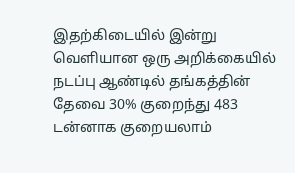இதற்கிடையில் இன்று வெளியான ஒரு அறிக்கையில் நடப்பு ஆண்டில் தங்கத்தின் தேவை 30% குறைந்து 483 டன்னாக குறையலாம்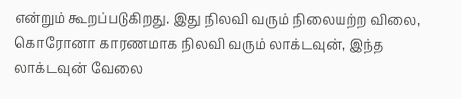என்றும் கூறப்படுகிறது. இது நிலவி வரும் நிலையற்ற விலை, கொரோனா காரணமாக நிலவி வரும் லாக்டவுன், இந்த லாக்டவுன் வேலை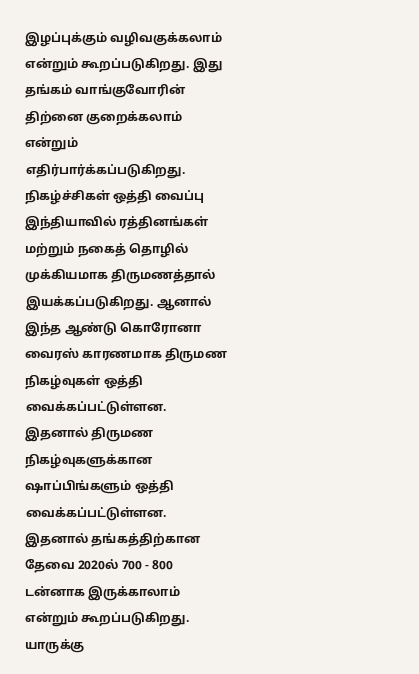இழப்புக்கும் வழிவகுக்கலாம் என்றும் கூறப்படுகிறது. இது தங்கம் வாங்குவோரின் திற்னை குறைக்கலாம் என்றும் எதிர்பார்க்கப்படுகிறது.
நிகழ்ச்சிகள் ஒத்தி வைப்பு
இந்தியாவில் ரத்தினங்கள் மற்றும் நகைத் தொழில் முக்கியமாக திருமணத்தால் இயக்கப்படுகிறது. ஆனால் இந்த ஆண்டு கொரோனா வைரஸ் காரணமாக திருமண நிகழ்வுகள் ஒத்தி வைக்கப்பட்டுள்ளன. இதனால் திருமண நிகழ்வுகளுக்கான ஷாப்பிங்களும் ஒத்தி வைக்கப்பட்டுள்ளன. இதனால் தங்கத்திற்கான தேவை 2020ல் 700 - 800 டன்னாக இருக்காலாம் என்றும் கூறப்படுகிறது.
யாருக்கு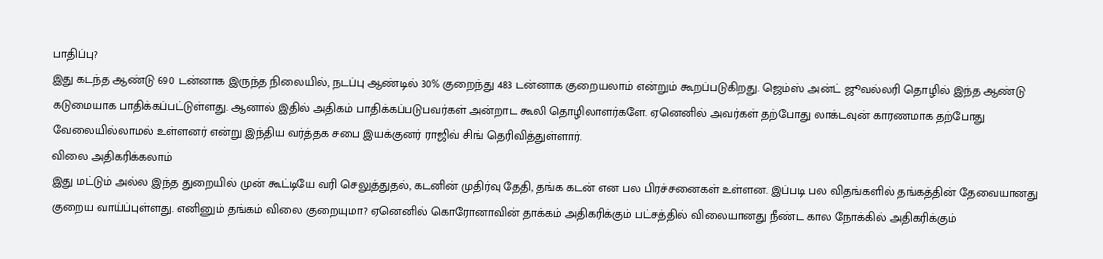பாதிப்பு?
இது கடந்த ஆண்டு 690 டன்னாக இருந்த நிலையில், நடப்பு ஆண்டில் 30% குறைந்து 483 டன்னாக குறையலாம் என்றும் கூறப்படுகிறது. ஜெம்ஸ் அன்ட் ஜூவல்லரி தொழில் இந்த ஆண்டு கடுமையாக பாதிக்கப்பட்டுள்ளது. ஆனால் இதில் அதிகம் பாதிக்கப்படுபவர்கள் அன்றாட கூலி தொழிலாளர்களே. ஏனெனில் அவர்கள் தற்போது லாக்டவுன் காரணமாக தற்போது வேலையில்லாமல் உள்ளனர் என்று இந்திய வர்த்தக சபை இயக்குனர் ராஜிவ் சிங் தெரிவித்துள்ளார்.
விலை அதிகரிக்கலாம்
இது மட்டும் அல்ல இந்த துறையில் முன் கூட்டியே வரி செலுத்துதல், கடனின் முதிர்வு தேதி, தங்க கடன் என பல பிரச்சனைகள் உள்ளன. இப்படி பல விதங்களில் தங்கத்தின் தேவையானது குறைய வாய்ப்புள்ளது. எனினும் தங்கம் விலை குறையுமா? ஏனெனில் கொரோனாவின் தாக்கம் அதிகரிக்கும் பட்சத்தில் விலையானது நீண்ட கால நோக்கில் அதிகரிக்கும்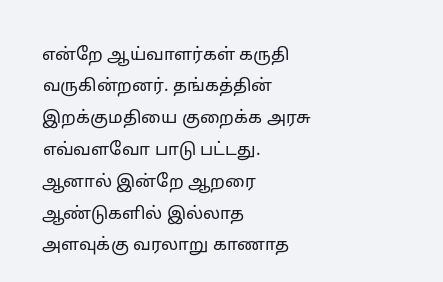என்றே ஆய்வாளர்கள் கருதி வருகின்றனர். தங்கத்தின் இறக்குமதியை குறைக்க அரசு எவ்வளவோ பாடு பட்டது. ஆனால் இன்றே ஆறரை ஆண்டுகளில் இல்லாத அளவுக்கு வரலாறு காணாத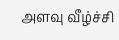அளவு வீழ்ச்சி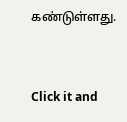கண்டுள்ளது.


Click it and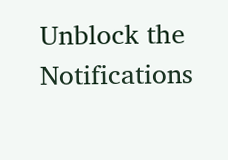Unblock the Notifications